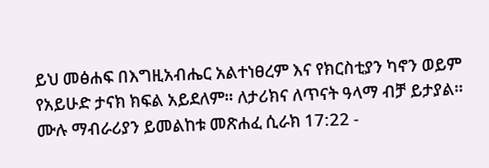ይህ መፅሐፍ በእግዚአብሔር አልተነፀረም እና የክርስቲያን ካኖን ወይም የአይሁድ ታናክ ክፍል አይደለም። ለታሪክና ለጥናት ዓላማ ብቻ ይታያል። ሙሉ ማብራሪያን ይመልከቱ መጽሐፈ ሲራክ 17:22 -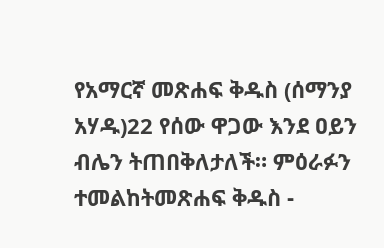የአማርኛ መጽሐፍ ቅዱስ (ሰማንያ አሃዱ)22 የሰው ዋጋው እንደ ዐይን ብሌን ትጠበቅለታለች። ምዕራፉን ተመልከትመጽሐፍ ቅዱስ -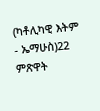(ካቶሊካዊ እትም - ኤማሁስ)22 ምጽዋት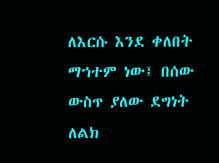ለእርሱ እንደ ቀለበት ማኀተም ነው፤ በሰው ውስጥ ያለው ደግነት ለልክ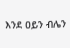እንደ ዐይን ብሌን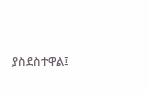ያስደስተዋል፤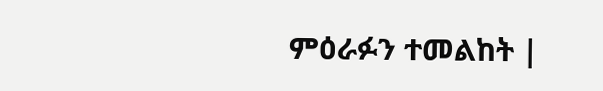ምዕራፉን ተመልከት |